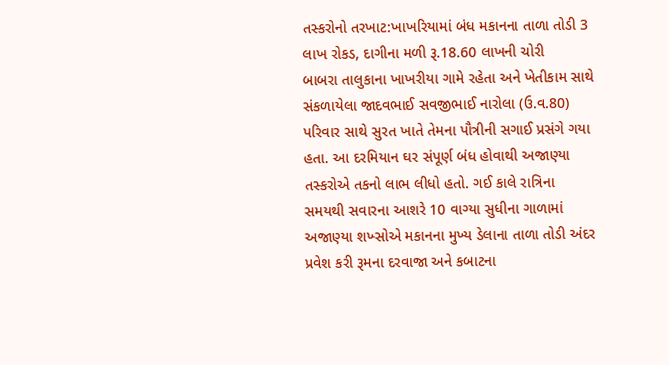તસ્કરોનો તરખાટ:ખાખરિયામાં બંધ મકાનના તાળા તોડી 3 લાખ રોકડ, દાગીના મળી રૂ.18.60 લાખની ચોરી
બાબરા તાલુકાના ખાખરીયા ગામે રહેતા અને ખેતીકામ સાથે સંકળાયેલા જાદવભાઈ સવજીભાઈ નારોલા (ઉ.વ.80) પરિવાર સાથે સુરત ખાતે તેમના પૌત્રીની સગાઈ પ્રસંગે ગયા હતા. આ દરમિયાન ઘર સંપૂર્ણ બંધ હોવાથી અજાણ્યા તસ્કરોએ તકનો લાભ લીધો હતો. ગઈ કાલે રાત્રિના સમયથી સવારના આશરે 10 વાગ્યા સુધીના ગાળામાં અજાણ્યા શખ્સોએ મકાનના મુખ્ય ડેલાના તાળા તોડી અંદર પ્રવેશ કરી રૂમના દરવાજા અને કબાટના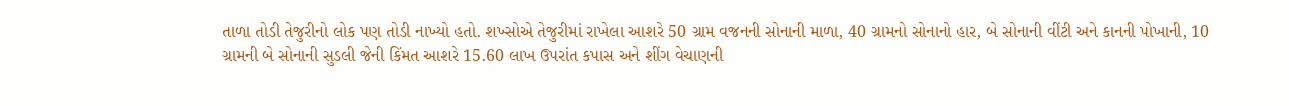તાળા તોડી તેજુરીનો લોક પણ તોડી નાખ્યો હતો. શખ્સોએ તેજુરીમાં રાખેલા આશરે 50 ગ્રામ વજનની સોનાની માળા, 40 ગ્રામનો સોનાનો હાર, બે સોનાની વીંટી અને કાનની પોખાની, 10 ગ્રામની બે સોનાની સુડલી જેની કિંમત આશરે 15.60 લાખ ઉપરાંત કપાસ અને શીંગ વેચાણની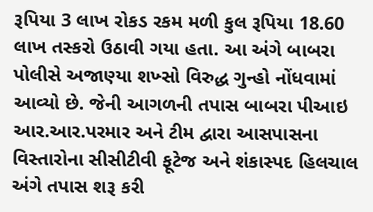રૂપિયા 3 લાખ રોકડ રકમ મળી કુલ રૂપિયા 18.60 લાખ તસ્કરો ઉઠાવી ગયા હતા. આ અંગે બાબરા પોલીસે અજાણ્યા શખ્સો વિરુદ્ધ ગુન્હો નોંધવામાં આવ્યો છે. જેની આગળની તપાસ બાબરા પીઆઇ આર.આર.પરમાર અને ટીમ દ્વારા આસપાસના વિસ્તારોના સીસીટીવી ફૂટેજ અને શંકાસ્પદ હિલચાલ અંગે તપાસ શરૂ કરી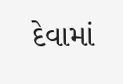દેવામાં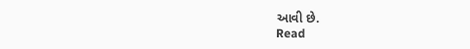આવી છે.
Read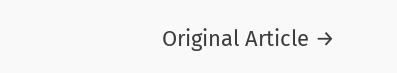Original Article →